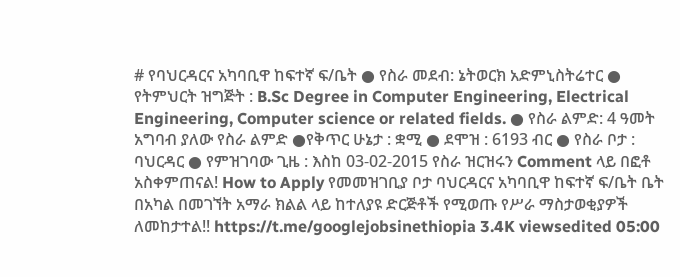# የባህርዳርና አካባቢዋ ከፍተኛ ፍ/ቤት ● የስራ መደብ: ኔትወርክ አድምኒስትሬተር ● የትምህርት ዝግጅት : B.Sc Degree in Computer Engineering, Electrical Engineering, Computer science or related fields. ● የስራ ልምድ: 4 ዓመት አግባብ ያለው የስራ ልምድ ●የቅጥር ሁኔታ : ቋሚ ● ደሞዝ : 6193 ብር ● የስራ ቦታ : ባህርዳር ● የምዝገባው ጊዜ : እስከ 03-02-2015 የስራ ዝርዝሩን Comment ላይ በፎቶ አስቀምጠናል! How to Apply የመመዝገቢያ ቦታ ባህርዳርና አካባቢዋ ከፍተኛ ፍ/ቤት ቤት በአካል በመገኘት አማራ ክልል ላይ ከተለያዩ ድርጅቶች የሚወጡ የሥራ ማስታወቂያዎች ለመከታተል!! https://t.me/googlejobsinethiopia 3.4K viewsedited 05:00